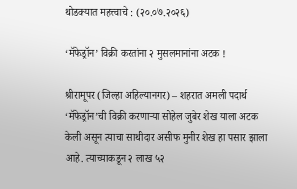थोडक्यात महत्त्वाचे : (२०.०७.२०२६)

‘मॅफेड्रॉन’ विक्री करतांना २ मुसलमानांना अटक !

श्रीरामूपर (जिल्हा अहिल्यानगर) – शहरात अमली पदार्थ ‘मॅफेड्रॉन’ची विक्री करणार्‍या सोहेल जुबेर शेख याला अटक केली असून त्याचा साथीदार असीफ मुनीर शेख हा पसार झाला आहे. त्याच्याकडून २ लाख ५२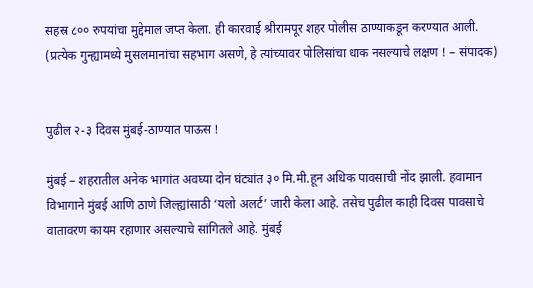सहस्र ८०० रुपयांचा मुद्देमाल जप्त केला. ही कारवाई श्रीरामपूर शहर पोलीस ठाण्याकडून करण्यात आली. (प्रत्येक गुन्ह्यामध्ये मुसलमानांचा सहभाग असणे, हे त्यांच्यावर पोलिसांचा धाक नसल्याचे लक्षण ! – संपादक)


पुढील २-३ दिवस मुंबई-ठाण्यात पाऊस !

मुंबई – शहरातील अनेक भागांत अवघ्या दोन घंट्यांत ३० मि.मी.हून अधिक पावसाची नोंद झाली. हवामान विभागाने मुंबई आणि ठाणे जिल्ह्यांसाठी ‘यलो अलर्ट’ जारी केला आहे. तसेच पुढील काही दिवस पावसाचे वातावरण कायम रहाणार असल्याचे सांगितले आहे. मुंबई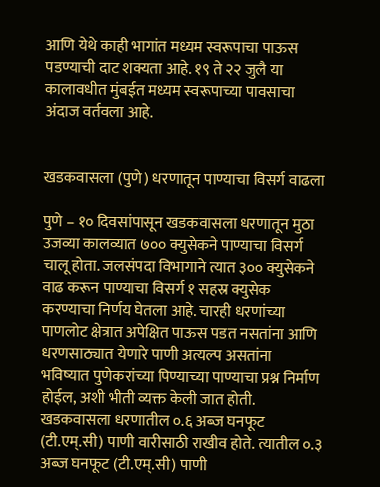आणि येथे काही भागांत मध्यम स्वरूपाचा पाऊस पडण्याची दाट शक्यता आहे. १९ ते २२ जुलै या कालावधीत मुंबईत मध्यम स्वरूपाच्या पावसाचा अंदाज वर्तवला आहे.


खडकवासला (पुणे) धरणातून पाण्याचा विसर्ग वाढला

पुणे – १० दिवसांपासून खडकवासला धरणातून मुठा उजव्या कालव्यात ७०० क्युसेकने पाण्याचा विसर्ग चालू होता. जलसंपदा विभागाने त्यात ३०० क्युसेकने वाढ करून पाण्याचा विसर्ग १ सहस्र क्युसेक करण्याचा निर्णय घेतला आहे. चारही धरणांच्या पाणलोट क्षेत्रात अपेक्षित पाऊस पडत नसतांना आणि धरणसाठ्यात येणारे पाणी अत्यल्प असतांना भविष्यात पुणेकरांच्या पिण्याच्या पाण्याचा प्रश्न निर्माण होईल, अशी भीती व्यक्त केली जात होती. खडकवासला धरणातील ०.६ अब्ज घनफूट (टी.एम्.सी) पाणी वारीसाठी राखीव होते. त्यातील ०.३ अब्ज घनफूट (टी.एम्.सी) पाणी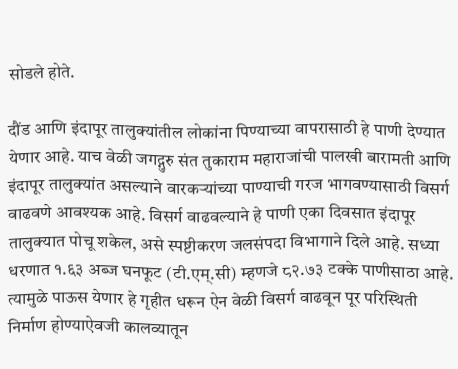सोडले होते.

दौंड आणि इंदापूर तालुक्यांतील लोकांना पिण्याच्या वापरासाठी हे पाणी देण्यात येणार आहे. याच वेळी जगद्गुरु संत तुकाराम महाराजांची पालखी बारामती आणि इंदापूर तालुक्यांत असल्याने वारकर्‍यांच्या पाण्याची गरज भागवण्यासाठी विसर्ग वाढवणे आवश्यक आहे. विसर्ग वाढवल्याने हे पाणी एका दिवसात इंदापूर तालुक्यात पोचू शकेल, असे स्पष्टीकरण जलसंपदा विभागाने दिले आहे. सध्या धरणात १.६३ अब्ज घनफूट (टी.एम्.सी) म्हणजे ८२.७३ टक्के पाणीसाठा आहे. त्यामुळे पाऊस येणार हे गृहीत धरून ऐन वेळी विसर्ग वाढवून पूर परिस्थिती निर्माण होण्याऐवजी कालव्यातून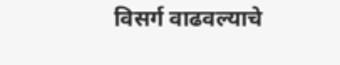विसर्ग वाढवल्याचे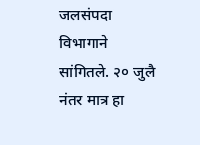जलसंपदा विभागाने सांगितले. २० जुलै नंतर मात्र हा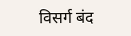विसर्ग बंद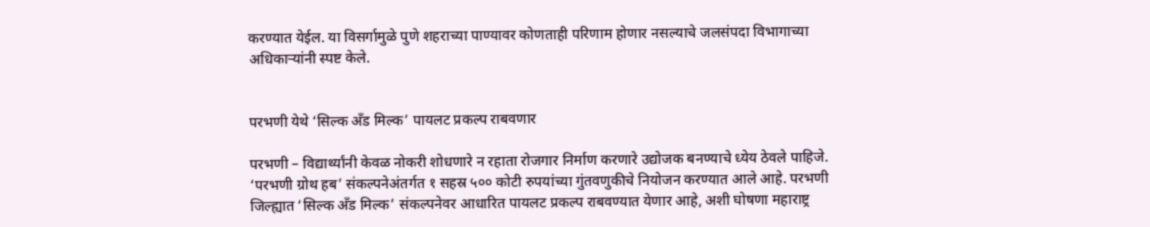करण्यात येईल. या विसर्गामुळे पुणे शहराच्या पाण्यावर कोणताही परिणाम होणार नसल्याचे जलसंपदा विभागाच्या अधिकार्‍यांनी स्पष्ट केले.


परभणी येथे ‘सिल्क अँड मिल्क’ पायलट प्रकल्प राबवणार

परभणी – विद्यार्थ्यांनी केवळ नोकरी शोधणारे न रहाता रोजगार निर्माण करणारे उद्योजक बनण्याचे ध्येय ठेवले पाहिजे. ‘परभणी ग्रोथ हब’ संकल्पनेअंतर्गत १ सहस्र ५०० कोटी रुपयांच्या गुंतवणुकीचे नियोजन करण्यात आले आहे. परभणी जिल्ह्यात ‘सिल्क अँड मिल्क’ संकल्पनेवर आधारित पायलट प्रकल्प राबवण्यात येणार आहे, अशी घोषणा महाराष्ट्र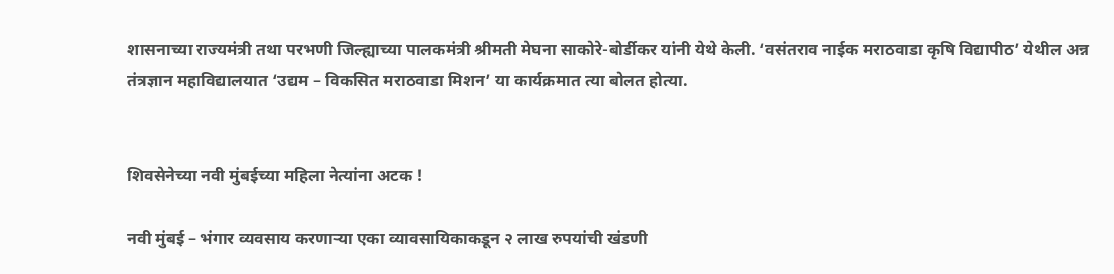शासनाच्या राज्यमंत्री तथा परभणी जिल्ह्याच्या पालकमंत्री श्रीमती मेघना साकोरे-बोर्डीकर यांनी येथे केली. ‘वसंतराव नाईक मराठवाडा कृषि विद्यापीठ’ येथील अन्न तंत्रज्ञान महाविद्यालयात ‘उद्यम – विकसित मराठवाडा मिशन’ या कार्यक्रमात त्या बोलत होत्या.


शिवसेनेच्या नवी मुंबईच्या महिला नेत्यांना अटक !

नवी मुंबई – भंगार व्यवसाय करणार्‍या एका व्यावसायिकाकडून २ लाख रुपयांची खंडणी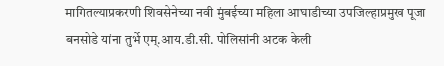मागितल्याप्रकरणी शिवसेनेच्या नवी मुंबईच्या महिला आघाडीच्या उपजिल्हाप्रमुख पूजा बनसोडे यांना तुर्भे एम्.आय.डी.सी. पोलिसांनी अटक केली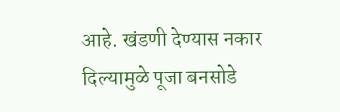आहे. खंडणी देण्यास नकार दिल्यामुळे पूजा बनसोडे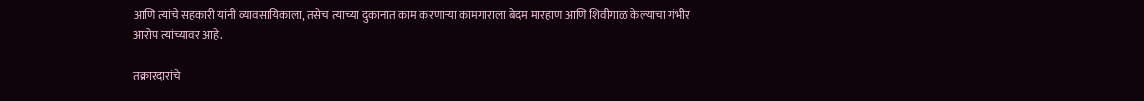आणि त्यांचे सहकारी यांनी व्यावसायिकाला, तसेच त्याच्या दुकानात काम करणार्‍या कामगाराला बेदम मारहाण आणि शिवीगाळ केल्याचा गंभीर आरोप त्यांच्यावर आहे.

तक्रारदारांचे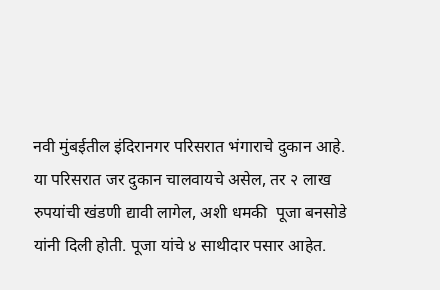नवी मुंबईतील इंदिरानगर परिसरात भंगाराचे दुकान आहे. या परिसरात जर दुकान चालवायचे असेल, तर २ लाख रुपयांची खंडणी द्यावी लागेल, अशी धमकी  पूजा बनसोडे यांनी दिली होती. पूजा यांचे ४ साथीदार पसार आहेत.